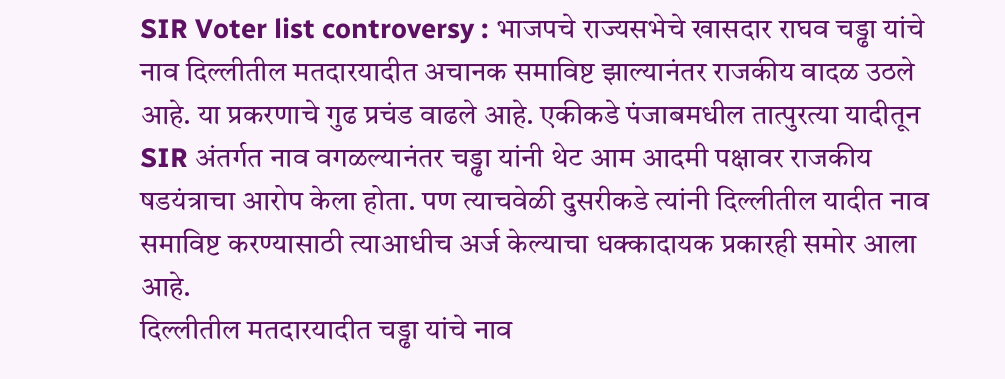SIR Voter list controversy : भाजपचे राज्यसभेचे खासदार राघव चड्ढा यांचे नाव दिल्लीतील मतदारयादीत अचानक समाविष्ट झाल्यानंतर राजकीय वादळ उठले आहे. या प्रकरणाचे गुढ प्रचंड वाढले आहे. एकीकडे पंजाबमधील तात्पुरत्या यादीतून SIR अंतर्गत नाव वगळल्यानंतर चड्ढा यांनी थेट आम आदमी पक्षावर राजकीय षडयंत्राचा आरोप केला होता. पण त्याचवेळी दुसरीकडे त्यांनी दिल्लीतील यादीत नाव समाविष्ट करण्यासाठी त्याआधीच अर्ज केल्याचा धक्कादायक प्रकारही समोर आला आहे.
दिल्लीतील मतदारयादीत चड्ढा यांचे नाव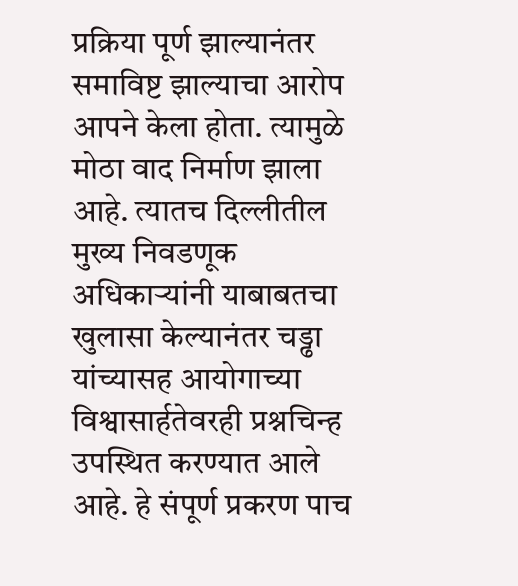प्रक्रिया पूर्ण झाल्यानंतर समाविष्ट झाल्याचा आरोप आपने केला होता. त्यामुळे मोठा वाद निर्माण झाला आहे. त्यातच दिल्लीतील मुख्य निवडणूक अधिकाऱ्यांनी याबाबतचा खुलासा केल्यानंतर चड्ढा यांच्यासह आयोगाच्या विश्वासार्हतेवरही प्रश्नचिन्ह उपस्थित करण्यात आले आहे. हे संपूर्ण प्रकरण पाच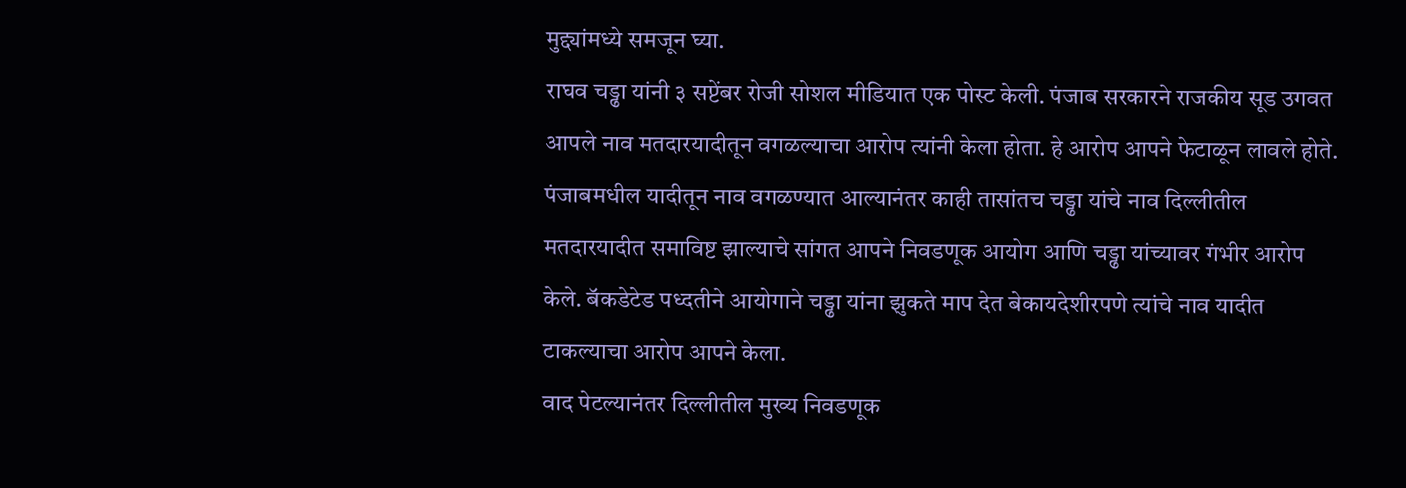मुद्द्यांमध्ये समजून घ्या.
राघव चड्ढा यांनी ३ सप्टेंबर रोजी सोशल मीडियात एक पोस्ट केली. पंजाब सरकारने राजकीय सूड उगवत आपले नाव मतदारयादीतून वगळल्याचा आरोप त्यांनी केला होता. हे आरोप आपने फेटाळून लावले होते.
पंजाबमधील यादीतून नाव वगळण्यात आल्यानंतर काही तासांतच चड्ढा यांचे नाव दिल्लीतील मतदारयादीत समाविष्ट झाल्याचे सांगत आपने निवडणूक आयोग आणि चड्ढा यांच्यावर गंभीर आरोप केले. बॅकडेटेड पध्दतीने आयोगाने चड्ढा यांना झुकते माप देत बेकायदेशीरपणे त्यांचे नाव यादीत टाकल्याचा आरोप आपने केला.
वाद पेटल्यानंतर दिल्लीतील मुख्य निवडणूक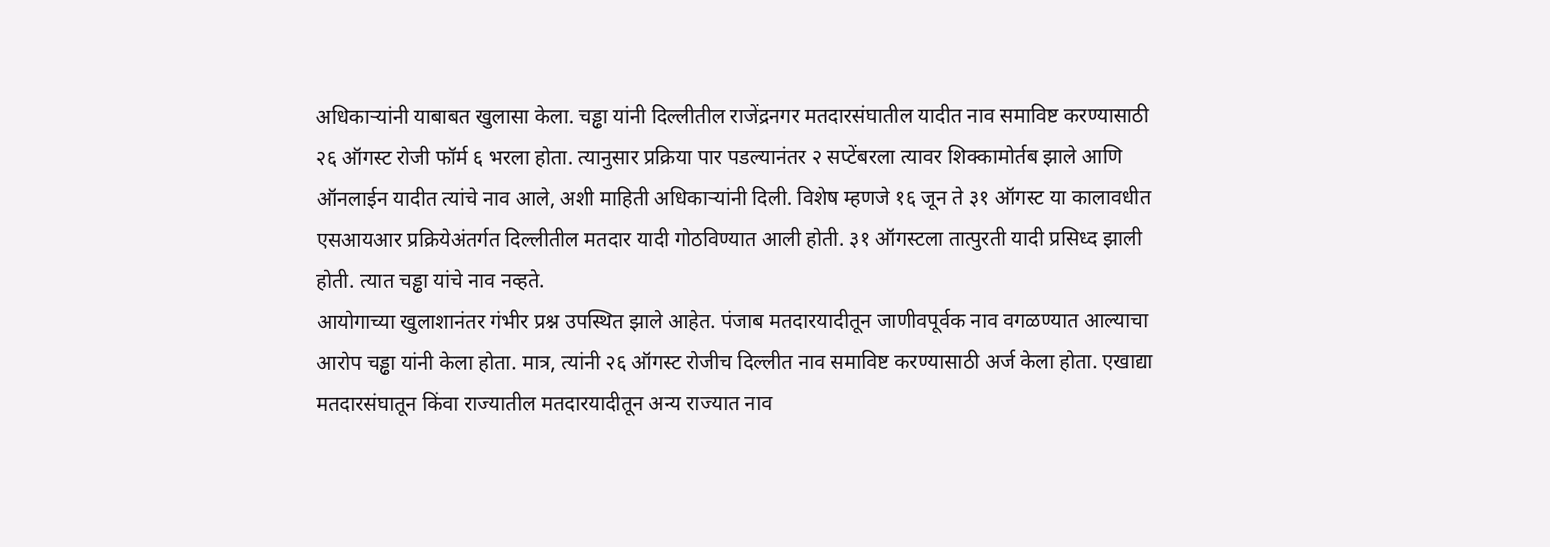अधिकाऱ्यांनी याबाबत खुलासा केला. चड्ढा यांनी दिल्लीतील राजेंद्रनगर मतदारसंघातील यादीत नाव समाविष्ट करण्यासाठी २६ ऑगस्ट रोजी फॉर्म ६ भरला होता. त्यानुसार प्रक्रिया पार पडल्यानंतर २ सप्टेंबरला त्यावर शिक्कामोर्तब झाले आणि ऑनलाईन यादीत त्यांचे नाव आले, अशी माहिती अधिकाऱ्यांनी दिली. विशेष म्हणजे १६ जून ते ३१ ऑगस्ट या कालावधीत एसआयआर प्रक्रियेअंतर्गत दिल्लीतील मतदार यादी गोठविण्यात आली होती. ३१ ऑगस्टला तात्पुरती यादी प्रसिध्द झाली होती. त्यात चड्ढा यांचे नाव नव्हते.
आयोगाच्या खुलाशानंतर गंभीर प्रश्न उपस्थित झाले आहेत. पंजाब मतदारयादीतून जाणीवपूर्वक नाव वगळण्यात आल्याचा आरोप चड्ढा यांनी केला होता. मात्र, त्यांनी २६ ऑगस्ट रोजीच दिल्लीत नाव समाविष्ट करण्यासाठी अर्ज केला होता. एखाद्या मतदारसंघातून किंवा राज्यातील मतदारयादीतून अन्य राज्यात नाव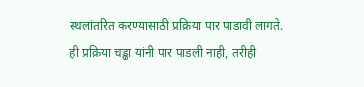स्थलांतरित करण्यासाठी प्रक्रिया पार पाडावी लागते. ही प्रक्रिया चड्ढा यांनी पार पाडली नाही, तरीही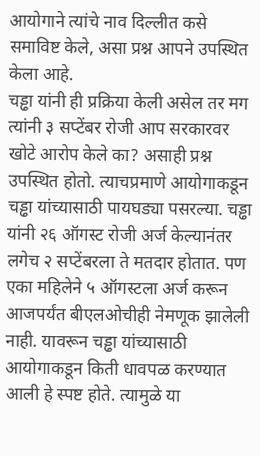आयोगाने त्यांचे नाव दिल्लीत कसे समाविष्ट केले, असा प्रश्न आपने उपस्थित केला आहे.
चड्ढा यांनी ही प्रक्रिया केली असेल तर मग त्यांनी ३ सप्टेंबर रोजी आप सरकारवर खोटे आरोप केले का? असाही प्रश्न उपस्थित होतो. त्याचप्रमाणे आयोगाकडून चड्ढा यांच्यासाठी पायघड्या पसरल्या. चड्ढा यांनी २६ ऑगस्ट रोजी अर्ज केल्यानंतर लगेच २ सप्टेंबरला ते मतदार होतात. पण एका महिलेने ५ ऑगस्टला अर्ज करून आजपर्यंत बीएलओचीही नेमणूक झालेली नाही. यावरून चड्ढा यांच्यासाठी आयोगाकडून किती धावपळ करण्यात आली हे स्पष्ट होते. त्यामुळे या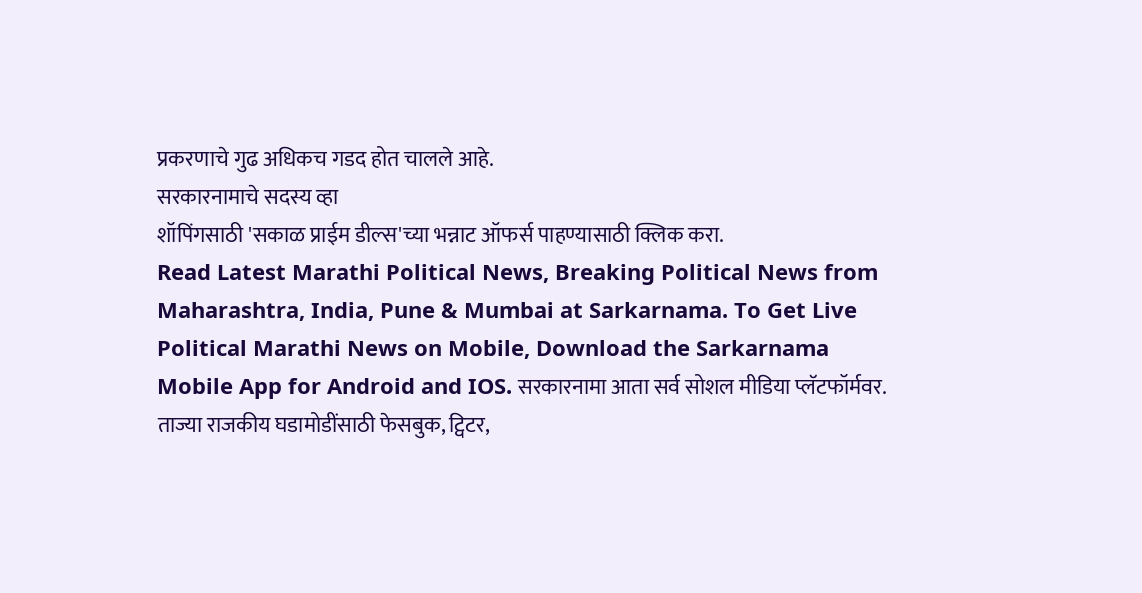प्रकरणाचे गुढ अधिकच गडद होत चालले आहे.
सरकारनामाचे सदस्य व्हा
शॉपिंगसाठी 'सकाळ प्राईम डील्स'च्या भन्नाट ऑफर्स पाहण्यासाठी क्लिक करा.
Read Latest Marathi Political News, Breaking Political News from Maharashtra, India, Pune & Mumbai at Sarkarnama. To Get Live Political Marathi News on Mobile, Download the Sarkarnama Mobile App for Android and IOS. सरकारनामा आता सर्व सोशल मीडिया प्लॅटफॉर्मवर. ताज्या राजकीय घडामोडींसाठी फेसबुक, ट्विटर,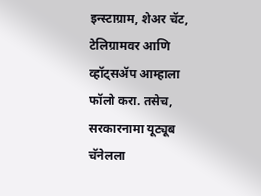इन्स्टाग्राम, शेअर चॅट, टेलिग्रामवर आणि व्हॉट्सॲप आम्हाला फॉलो करा. तसेच, सरकारनामा यूट्यूब चॅनेलला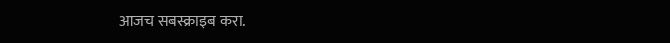आजच सबस्क्राइब करा.